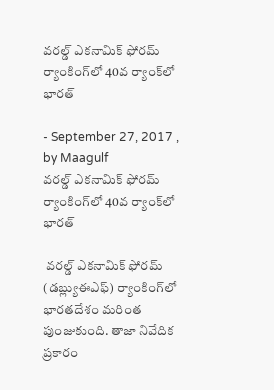వరల్డ్ ఎకనామిక్ ఫోరమ్ ర్యాంకింగ్‌లో 40వ ర్యాంక్‌లో భారత్‌

- September 27, 2017 , by Maagulf
వరల్డ్ ఎకనామిక్ ఫోరమ్ ర్యాంకింగ్‌లో 40వ ర్యాంక్‌లో భారత్‌

 వరల్డ్ ఎకనామిక్ ఫోరమ్ (డబ్ల్యుఈఎఫ్‌) ర్యాంకింగ్‌లో  భారతదేశం మరింత పుంజుకుంది. తాజా నివేదిక ప్రకారం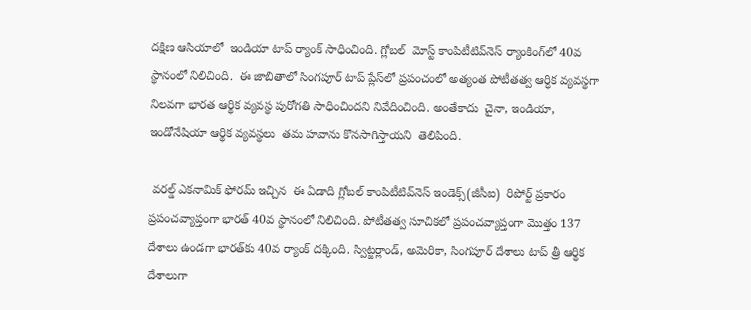దక్షిణ ఆసియాలో  ఇండియా టాప్‌ ర్యాంక్‌ సాధించింది. గ్లోబల్‌  మోస్ట్‌ కాంపిటీటివ్‌నెస్‌ ర్యాంకింగ్‌లో 40వ  స్థానంలో నిలిచింది.  ఈ జాబితాలో సింగపూర్‌ టాప్‌ ప్లేస్‌లో ప్రపంచంలో అత్యంత పోటీతత్వ ఆర్ధిక వ్యవస్థగా నిలవగా భారత ఆర్థిక వ్యవస్థ పురోగతి సాధించిందని నివేదించింది. అంతేకాదు  చైనా, ఇండియా, ఇండోనేషియా ఆర్థిక వ్యవస్థలు  తమ హవాను కొనసాగిస్తాయని  తెలిపింది.

 వరల్డ్ ఎకనామిక్ ఫోరమ్ ఇచ్చిన  ఈ ఏడాది గ్లోబల్ కాంపిటీటివ్‌నెస్ ఇండెక్స్(జీసీఐ)  రిపోర్ట్ ప్రకారం ప్రపంచవ్యాప్తంగా భారత్ 40వ స్థానంలో నిలిచింది. పోటీతత్వ సూచికలో ప్రపంచవ్యాప్తంగా మొత్తం 137 దేశాలు ఉండగా భారత్‌కు 40వ ర్యాంక్ దక్కింది. స్విట్జర్లాండ్, అమెరికా, సింగపూర్ దేశాలు టాప్ త్రీ ఆర్థిక దేశాలుగా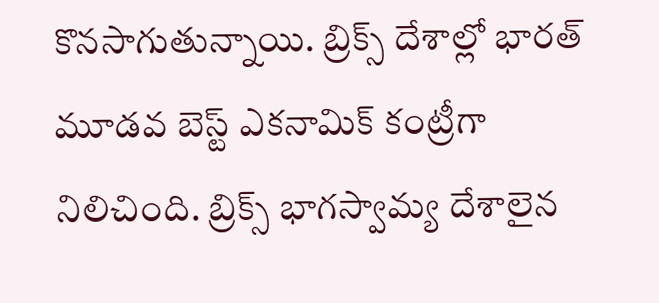కొనసాగుతున్నాయి. బ్రిక్స్ దేశాల్లో భారత్ మూడవ బెస్ట్ ఎకనామిక్ కంట్రీగా నిలిచింది. బ్రిక్స్ భాగస్వామ్య దేశాలైన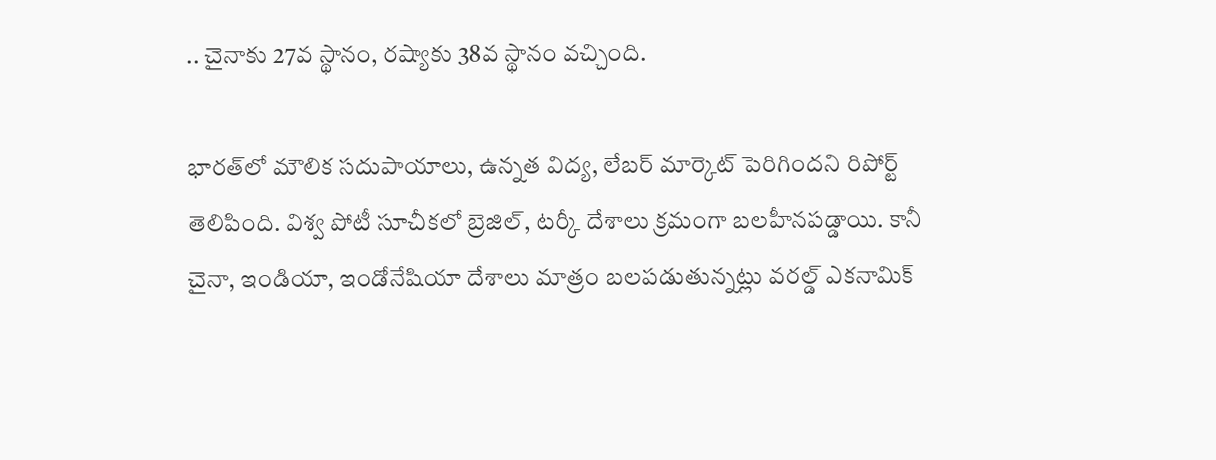.. చైనాకు 27వ స్థానం, రష్యాకు 38వ స్థానం వచ్చింది.

భారత్‌లో మౌలిక సదుపాయాలు, ఉన్నత విద్య, లేబర్ మార్కెట్ పెరిగిందని రిపోర్ట్  తెలిపింది. విశ్వ పోటీ సూచీకలో బ్రెజిల్, టర్కీ దేశాలు క్రమంగా బలహీనపడ్డాయి. కానీ చైనా, ఇండియా, ఇండోనేషియా దేశాలు మాత్రం బలపడుతున్నట్లు వరల్డ్ ఎకనామిక్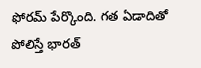ఫోరమ్ పేర్కొంది. గత ఏడాదితో పోలిస్తే భారత్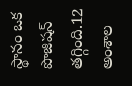స్థానం ఒక పొజిషన్ తగ్గింది.12 అంశాల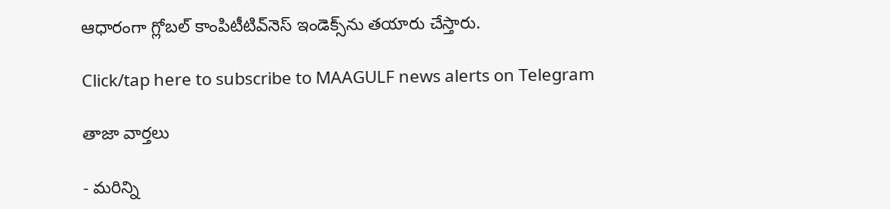ఆధారంగా గ్లోబల్ కాంపిటీటివ్‌నెస్ ఇండెక్స్‌ను తయారు చేస్తారు.

Click/tap here to subscribe to MAAGULF news alerts on Telegram

తాజా వార్తలు

- మరిన్ని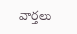వార్తలు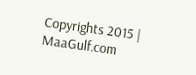Copyrights 2015 | MaaGulf.com